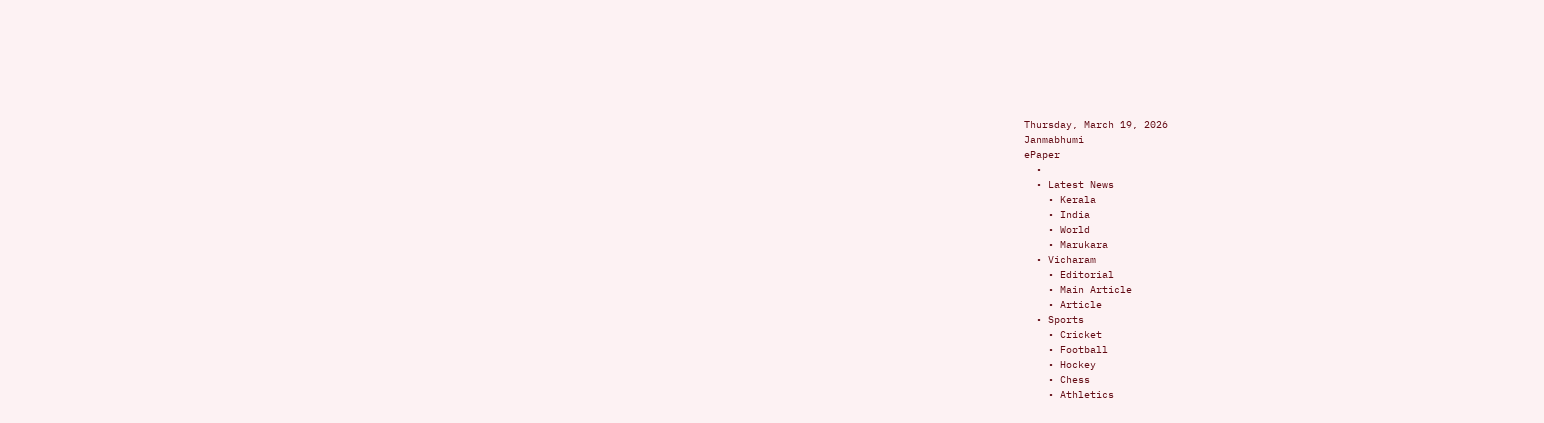Thursday, March 19, 2026
Janmabhumi
ePaper
  •
  • Latest News
    • Kerala
    • India
    • World
    • Marukara
  • Vicharam
    • Editorial
    • Main Article
    • Article
  • Sports
    • Cricket
    • Football
    • Hockey
    • Chess
    • Athletics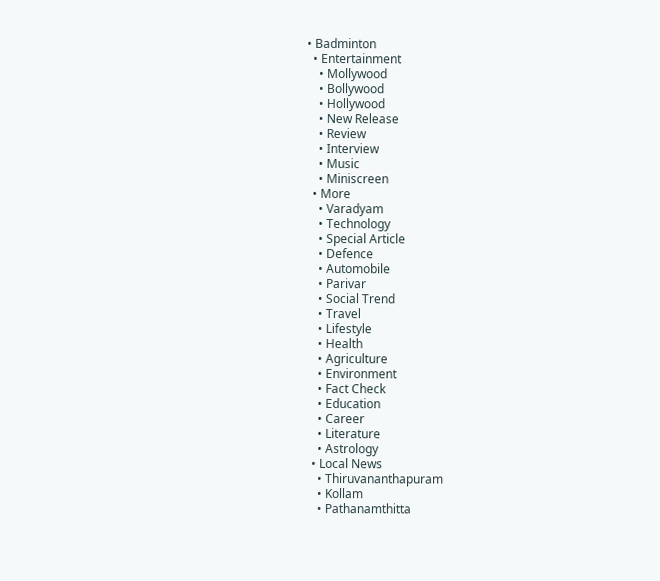• Badminton
  • Entertainment
    • Mollywood
    • Bollywood
    • Hollywood
    • New Release
    • Review
    • Interview
    • Music
    • Miniscreen
  • More
    • Varadyam
    • Technology
    • Special Article
    • Defence
    • Automobile
    • Parivar
    • Social Trend
    • Travel
    • Lifestyle
    • Health
    • Agriculture
    • Environment
    • Fact Check
    • Education
    • Career
    • Literature
    • Astrology
  • Local News
    • Thiruvananthapuram
    • Kollam
    • Pathanamthitta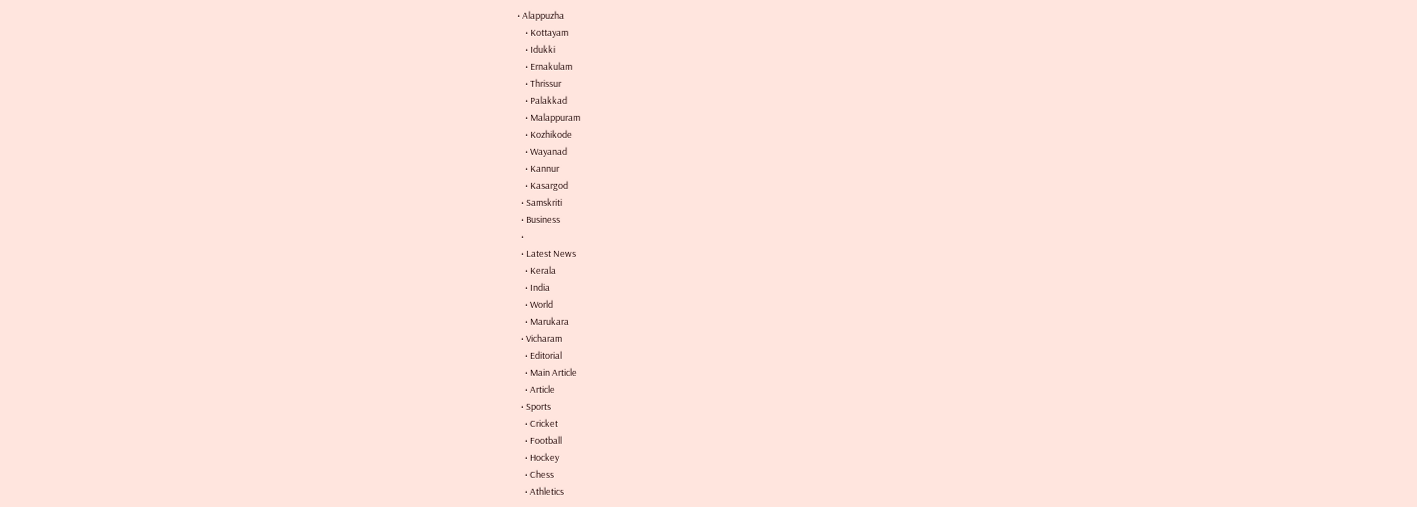• Alappuzha
    • Kottayam
    • Idukki
    • Ernakulam
    • Thrissur
    • Palakkad
    • Malappuram
    • Kozhikode
    • Wayanad
    • Kannur
    • Kasargod
  • Samskriti
  • Business
  •
  • Latest News
    • Kerala
    • India
    • World
    • Marukara
  • Vicharam
    • Editorial
    • Main Article
    • Article
  • Sports
    • Cricket
    • Football
    • Hockey
    • Chess
    • Athletics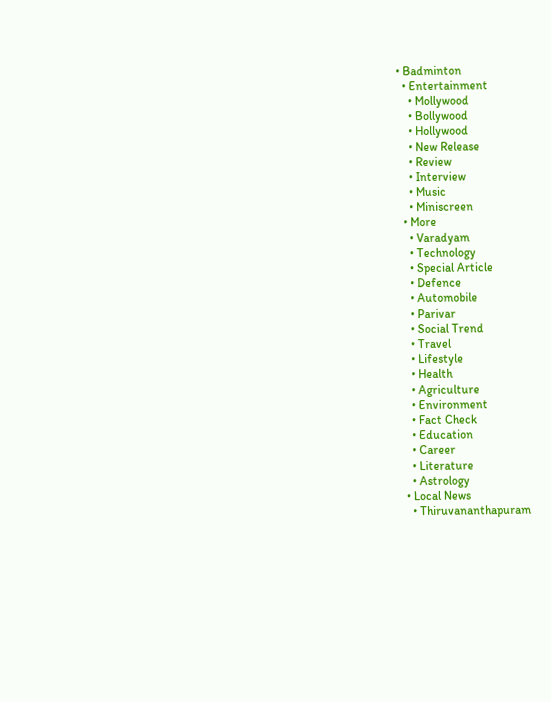• Badminton
  • Entertainment
    • Mollywood
    • Bollywood
    • Hollywood
    • New Release
    • Review
    • Interview
    • Music
    • Miniscreen
  • More
    • Varadyam
    • Technology
    • Special Article
    • Defence
    • Automobile
    • Parivar
    • Social Trend
    • Travel
    • Lifestyle
    • Health
    • Agriculture
    • Environment
    • Fact Check
    • Education
    • Career
    • Literature
    • Astrology
  • Local News
    • Thiruvananthapuram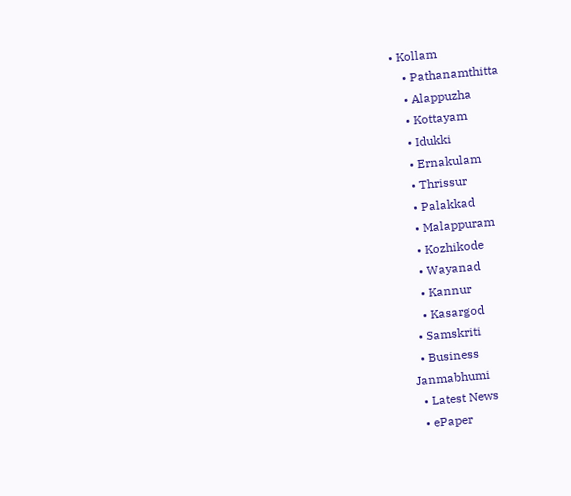• Kollam
    • Pathanamthitta
    • Alappuzha
    • Kottayam
    • Idukki
    • Ernakulam
    • Thrissur
    • Palakkad
    • Malappuram
    • Kozhikode
    • Wayanad
    • Kannur
    • Kasargod
  • Samskriti
  • Business
Janmabhumi
  • Latest News
  • ePaper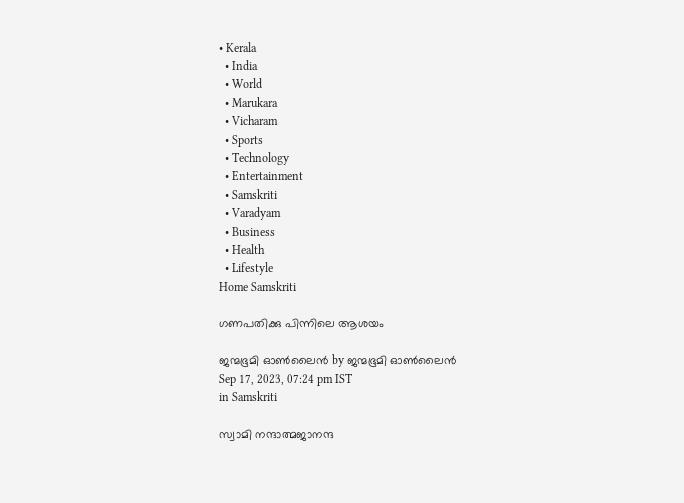• Kerala
  • India
  • World
  • Marukara
  • Vicharam
  • Sports
  • Technology
  • Entertainment
  • Samskriti
  • Varadyam
  • Business
  • Health
  • Lifestyle
Home Samskriti

ഗണപതിക്കു പിന്നിലെ ആശയം

ജന്മഭൂമി ഓണ്‍ലൈന്‍ by ജന്മഭൂമി ഓണ്‍ലൈന്‍
Sep 17, 2023, 07:24 pm IST
in Samskriti

സ്വാമി നന്ദാത്മജാനന്ദ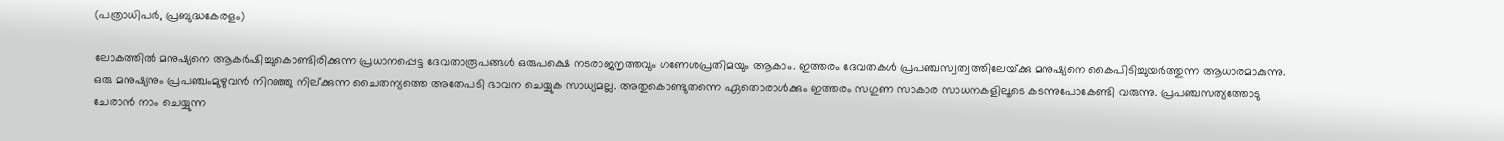(പത്രാധിപര്‍, പ്രബുദ്ധകേരളം)

ലോകത്തില്‍ മനുഷ്യനെ ആകര്‍ഷിച്ചുകൊണ്ടിരിക്കുന്ന പ്രധാനപ്പെട്ട ദേവതാരൂപങ്ങള്‍ ഒരുപക്ഷെ നടരാജനൃത്തവും ഗണേശപ്രതിമയും ആകാം. ഇത്തരം ദേവതകള്‍ പ്രപഞ്ചസ്വത്വത്തിലേയ്‌ക്കു മനുഷ്യനെ കൈപിടിച്ചുയര്‍ത്തുന്ന ആധാരമാകുന്നു. ഒരു മനുഷ്യനും പ്രപഞ്ചംമുഴുവന്‍ നിറഞ്ഞു നില്ക്കുന്ന ചൈതന്യത്തെ അതേപടി ഭാവന ചെയ്യുക സാധ്യമല്ല. അതുകൊണ്ടുതന്നെ ഏതൊരാള്‍ക്കും ഇത്തരം സഗുണ സാകാര സാധനകളിലൂടെ കടന്നുപോകേണ്ടി വരുന്നു. പ്രപഞ്ചസത്യത്തോടു ചേരാന്‍ നാം ചെയ്യുന്ന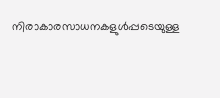നിരാകാരസാധനകളുള്‍പ്പടെയുള്ള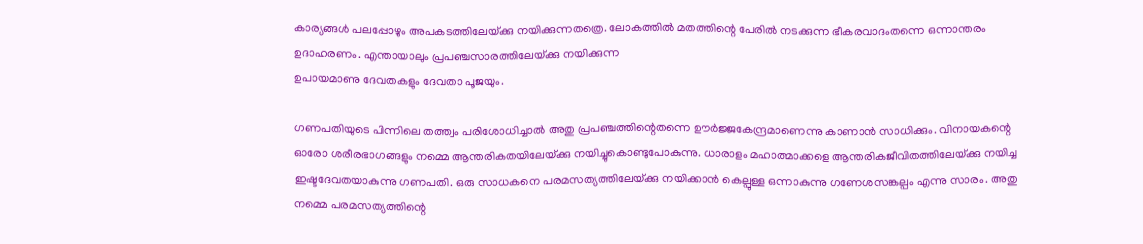കാര്യങ്ങള്‍ പലപ്പോഴും അപകടത്തിലേയ്‌ക്കു നയിക്കുന്നതത്രെ. ലോകത്തില്‍ മതത്തിന്റെ പേരില്‍ നടക്കുന്ന ഭീകരവാദംതന്നെ ഒന്നാന്തരം ഉദാഹരണം. എന്തായാലും പ്രപഞ്ചസാരത്തിലേയ്‌ക്കു നയിക്കുന്ന
ഉപായമാണു ദേവതകളും ദേവതാ പൂജയും.

ഗണപതിയുടെ പിന്നിലെ തത്ത്വം പരിശോധിച്ചാല്‍ അതു പ്രപഞ്ചത്തിന്റെതന്നെ ഊര്‍ജ്ജകേന്ദ്രമാണെന്നു കാണാന്‍ സാധിക്കും. വിനായകന്റെ ഓരോ ശരീരഭാഗങ്ങളും നമ്മെ ആന്തരികതയിലേയ്‌ക്കു നയിച്ചുകൊണ്ടുപോകുന്നു. ധാരാളം മഹാത്മാക്കളെ ആന്തരികജീവിതത്തിലേയ്‌ക്കു നയിച്ച ഇഷ്ടദേവതയാകുന്നു ഗണപതി. ഒരു സാധകനെ പരമസത്യത്തിലേയ്‌ക്കു നയിക്കാന്‍ കെല്പുള്ള ഒന്നാകുന്നു ഗണേശസങ്കല്പം എന്നു സാരം. അതു നമ്മെ പരമസത്യത്തിന്റെ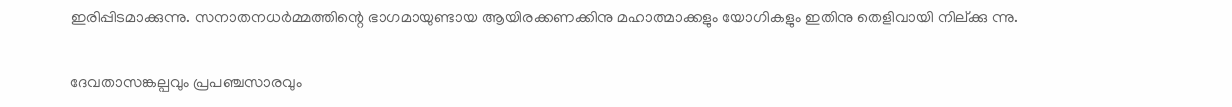ഇരിപ്പിടമാക്കുന്നു. സനാതനധര്‍മ്മത്തിന്റെ ഭാഗമായുണ്ടായ ആയിരക്കണക്കിനു മഹാത്മാക്കളും യോഗികളും ഇതിനു തെളിവായി നില്ക്കു ന്നു.

ദേവതാസങ്കല്പവും പ്രപഞ്ചസാരവും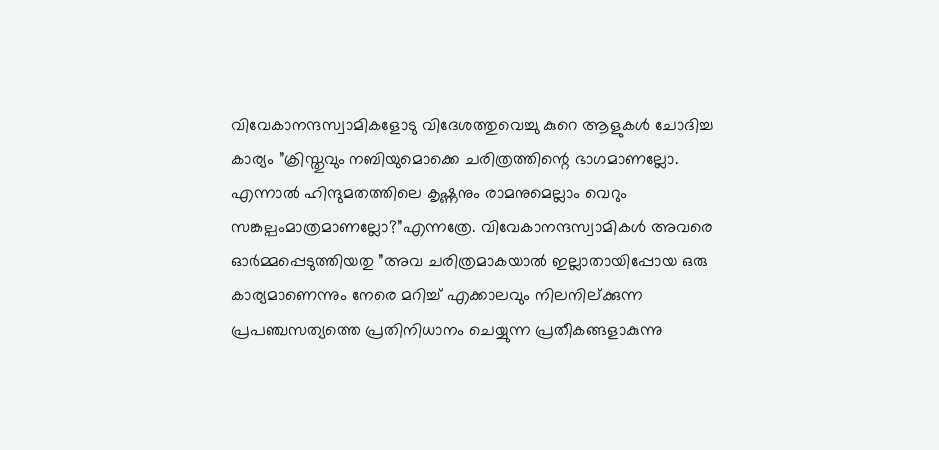വിവേകാനന്ദസ്വാമികളോടു വിദേശത്തുവെച്ചു കുറെ ആളുകള്‍ ചോദിച്ച കാര്യം ”ക്രിസ്തുവും നബിയുമൊക്കെ ചരിത്രത്തിന്റെ ഭാഗമാണല്ലോ. എന്നാല്‍ ഹിന്ദുമതത്തിലെ കൃഷ്ണനും രാമനുമെല്ലാം വെറും സങ്കല്പംമാത്രമാണല്ലോ?”എന്നത്രേ. വിവേകാനന്ദസ്വാമികള്‍ അവരെ ഓര്‍മ്മപ്പെടുത്തിയതു ”അവ ചരിത്രമാകയാല്‍ ഇല്ലാതായിപ്പോയ ഒരു കാര്യമാണെന്നും നേരെ മറിച്ച് എക്കാലവും നിലനില്ക്കുന്ന പ്രപഞ്ചസത്യത്തെ പ്രതിനിധാനം ചെയ്യുന്ന പ്രതീകങ്ങളാകുന്നു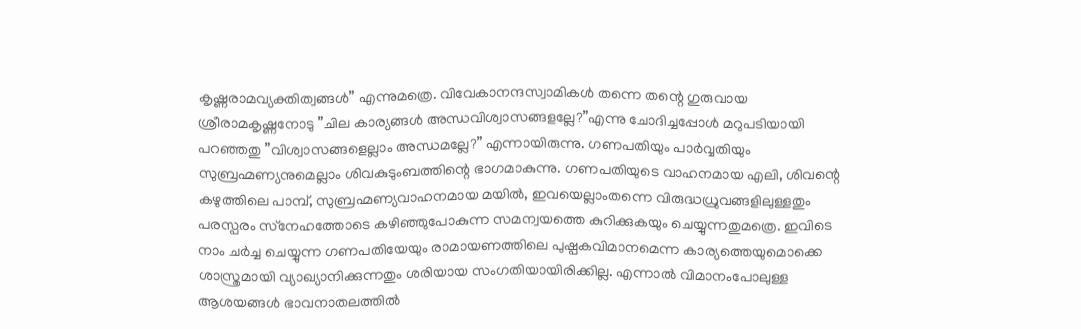കൃഷ്ണരാമവ്യക്തിത്വങ്ങള്‍” എന്നുമത്രെ. വിവേകാനന്ദസ്വാമികള്‍ തന്നെ തന്റെ ഗുരുവായ ശ്രീരാമകൃഷ്ണനോടു ”ചില കാര്യങ്ങള്‍ അന്ധവിശ്വാസങ്ങളല്ലേ?”എന്നു ചോദിച്ചപ്പോള്‍ മറുപടിയായി പറഞ്ഞതു ”വിശ്വാസങ്ങളെല്ലാം അന്ധമല്ലേ?” എന്നായിരുന്നു. ഗണപതിയും പാര്‍വ്വതിയും സുബ്രഹ്മണ്യനുമെല്ലാം ശിവകുടുംബത്തിന്റെ ഭാഗമാകുന്നു. ഗണപതിയുടെ വാഹനമായ എലി, ശിവന്റെ കഴുത്തിലെ പാമ്പ്, സുബ്രഹ്മണ്യവാഹനമായ മയില്‍, ഇവയെല്ലാംതന്നെ വിരുദ്ധധ്രുവങ്ങളിലുള്ളതും പരസ്പരം സ്‌നേഹത്തോടെ കഴിഞ്ഞുപോകുന്ന സമന്വയത്തെ കുറിക്കുകയും ചെയ്യുന്നതുമത്രെ. ഇവിടെ നാം ചര്‍ച്ച ചെയ്യുന്ന ഗണപതിയേയും രാമായണത്തിലെ പുഷ്പകവിമാനമെന്ന കാര്യത്തെയുമൊക്കെ ശാസ്ത്രമായി വ്യാഖ്യാനിക്കുന്നതും ശരിയായ സംഗതിയായിരിക്കില്ല. എന്നാല്‍ വിമാനംപോലുള്ള ആശയങ്ങള്‍ ഭാവനാതലത്തില്‍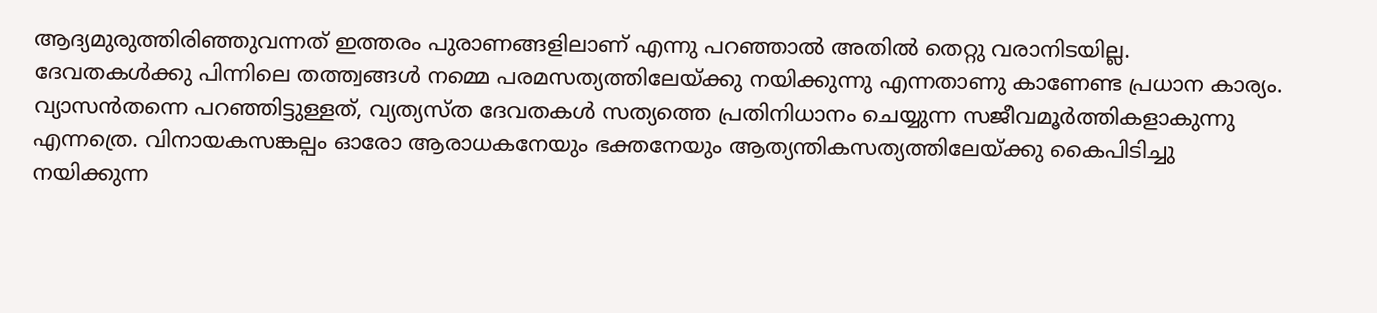ആദ്യമുരുത്തിരിഞ്ഞുവന്നത് ഇത്തരം പുരാണങ്ങളിലാണ് എന്നു പറഞ്ഞാല്‍ അതില്‍ തെറ്റു വരാനിടയില്ല. ദേവതകള്‍ക്കു പിന്നിലെ തത്ത്വങ്ങള്‍ നമ്മെ പരമസത്യത്തിലേയ്‌ക്കു നയിക്കുന്നു എന്നതാണു കാണേണ്ട പ്രധാന കാര്യം. വ്യാസന്‍തന്നെ പറഞ്ഞിട്ടുള്ളത്, വ്യത്യസ്ത ദേവതകള്‍ സത്യത്തെ പ്രതിനിധാനം ചെയ്യുന്ന സജീവമൂര്‍ത്തികളാകുന്നു എന്നത്രെ. വിനായകസങ്കല്പം ഓരോ ആരാധകനേയും ഭക്തനേയും ആത്യന്തികസത്യത്തിലേയ്‌ക്കു കൈപിടിച്ചു നയിക്കുന്ന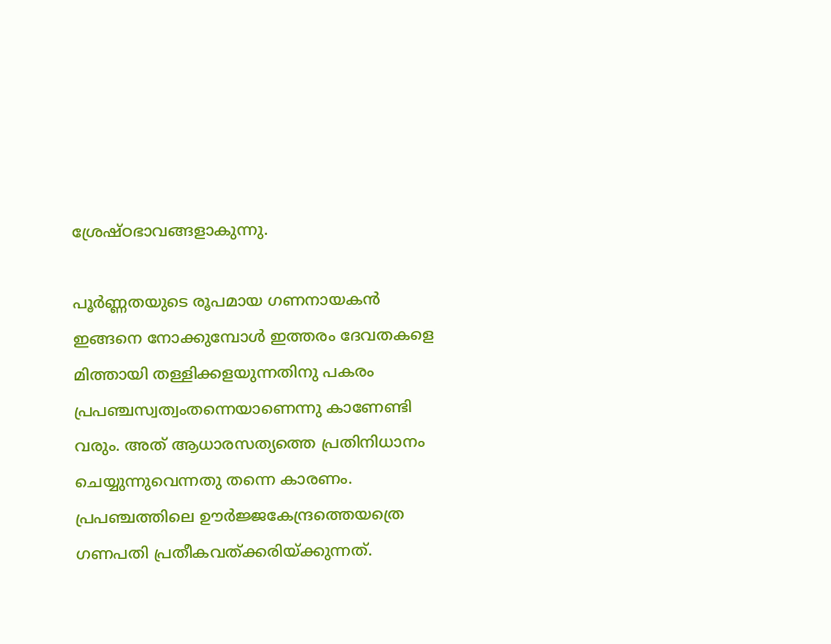ശ്രേഷ്ഠഭാവങ്ങളാകുന്നു.

പൂര്‍ണ്ണതയുടെ രൂപമായ ഗണനായകന്‍
ഇങ്ങനെ നോക്കുമ്പോള്‍ ഇത്തരം ദേവതകളെ മിത്തായി തള്ളിക്കളയുന്നതിനു പകരം പ്രപഞ്ചസ്വത്വംതന്നെയാണെന്നു കാണേണ്ടി വരും. അത് ആധാരസത്യത്തെ പ്രതിനിധാനം ചെയ്യുന്നുവെന്നതു തന്നെ കാരണം. പ്രപഞ്ചത്തിലെ ഊര്‍ജ്ജകേന്ദ്രത്തെയത്രെ ഗണപതി പ്രതീകവത്ക്കരിയ്‌ക്കുന്നത്.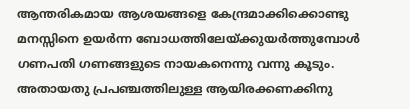ആന്തരികമായ ആശയങ്ങളെ കേന്ദ്രമാക്കിക്കൊണ്ടു മനസ്സിനെ ഉയര്‍ന്ന ബോധത്തിലേയ്‌ക്കുയര്‍ത്തുമ്പോള്‍ ഗണപതി ഗണങ്ങളുടെ നായകനെന്നു വന്നു കൂടും. അതായതു പ്രപഞ്ചത്തിലുള്ള ആയിരക്കണക്കിനു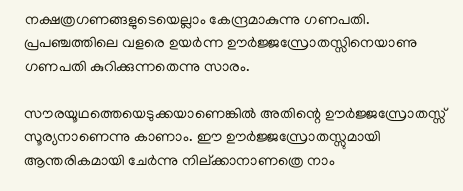നക്ഷത്രഗണങ്ങളുടെയെല്ലാം കേന്ദ്രമാകുന്നു ഗണപതി. പ്രപഞ്ചത്തിലെ വളരെ ഉയര്‍ന്ന ഊര്‍ജ്ജസ്രോതസ്സിനെയാണു ഗണപതി കുറിക്കുന്നതെന്നു സാരം.

സൗരയൂഥത്തെയെടുക്കയാണെങ്കില്‍ അതിന്റെ ഊര്‍ജ്ജസ്രോതസ്സ് സൂര്യനാണെന്നു കാണാം. ഈ ഊര്‍ജ്ജസ്രോതസ്സുമായി ആന്തരികമായി ചേര്‍ന്നു നില്ക്കാനാണത്രെ നാം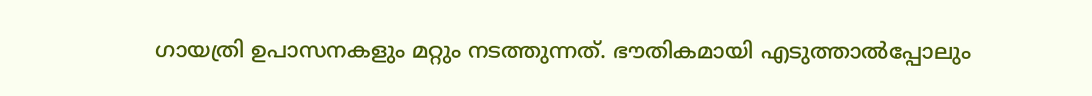ഗായത്രി ഉപാസനകളും മറ്റും നടത്തുന്നത്. ഭൗതികമായി എടുത്താല്‍പ്പോലും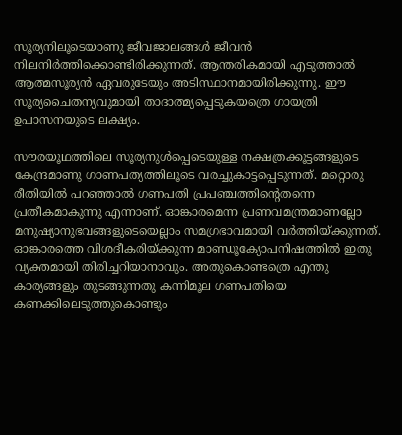സൂര്യനിലൂടെയാണു ജീവജാലങ്ങള്‍ ജീവന്‍ നിലനിര്‍ത്തിക്കൊണ്ടിരിക്കുന്നത്. ആന്തരികമായി എടുത്താല്‍ ആത്മസൂര്യന്‍ ഏവരുടേയും അടിസ്ഥാനമായിരിക്കുന്നു. ഈ സൂര്യചൈതന്യവുമായി താദാത്മ്യപ്പെടുകയത്രെ ഗായത്രി ഉപാസനയുടെ ലക്ഷ്യം.

സൗരയൂഥത്തിലെ സൂര്യനുള്‍പ്പെടെയുള്ള നക്ഷത്രക്കൂട്ടങ്ങളുടെ കേന്ദ്രമാണു ഗാണപത്യത്തിലൂടെ വരച്ചുകാട്ടപ്പെടുന്നത്. മറ്റൊരു രീതിയില്‍ പറഞ്ഞാല്‍ ഗണപതി പ്രപഞ്ചത്തിന്റെതന്നെ പ്രതീകമാകുന്നു എന്നാണ്. ഓങ്കാരമെന്ന പ്രണവമന്ത്രമാണല്ലോ മനുഷ്യാനുഭവങ്ങളുടെയെല്ലാം സമഗ്രഭാവമായി വര്‍ത്തിയ്‌ക്കുന്നത്. ഓങ്കാരത്തെ വിശദീകരിയ്‌ക്കുന്ന മാണ്ഡൂക്യോപനിഷത്തില്‍ ഇതു വ്യക്തമായി തിരിച്ചറിയാനാവും. അതുകൊണ്ടത്രെ എന്തു കാര്യങ്ങളും തുടങ്ങുന്നതു കന്നിമൂല ഗണപതിയെ കണക്കിലെടുത്തുകൊണ്ടും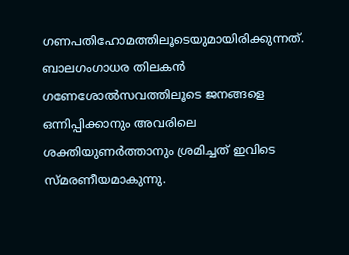ഗണപതിഹോമത്തിലൂടെയുമായിരിക്കുന്നത്. ബാലഗംഗാധര തിലകന്‍ ഗണേശോല്‍സവത്തിലൂടെ ജനങ്ങളെ ഒന്നിപ്പിക്കാനും അവരിലെ ശക്തിയുണര്‍ത്താനും ശ്രമിച്ചത് ഇവിടെ സ്മരണീയമാകുന്നു.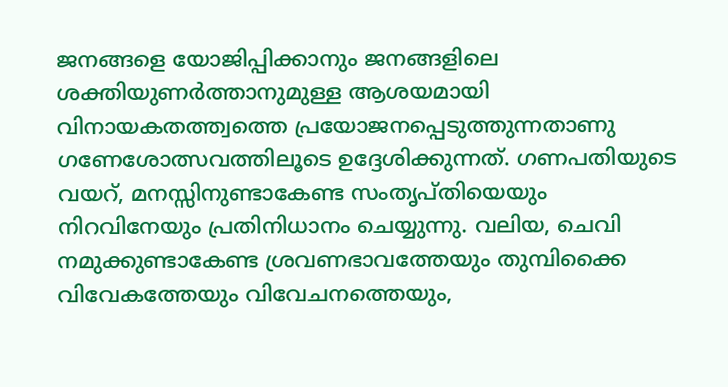ജനങ്ങളെ യോജിപ്പിക്കാനും ജനങ്ങളിലെ ശക്തിയുണര്‍ത്താനുമുള്ള ആശയമായി വിനായകതത്ത്വത്തെ പ്രയോജനപ്പെടുത്തുന്നതാണു ഗണേശോത്സവത്തിലൂടെ ഉദ്ദേശിക്കുന്നത്. ഗണപതിയുടെ വയറ്, മനസ്സിനുണ്ടാകേണ്ട സംതൃപ്തിയെയും നിറവിനേയും പ്രതിനിധാനം ചെയ്യുന്നു. വലിയ, ചെവി നമുക്കുണ്ടാകേണ്ട ശ്രവണഭാവത്തേയും തുമ്പിക്കൈ വിവേകത്തേയും വിവേചനത്തെയും,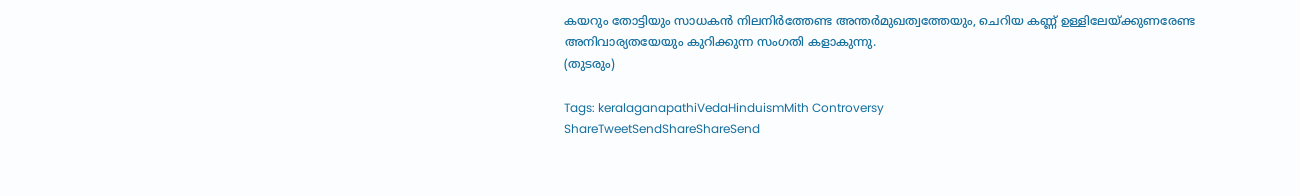കയറും തോട്ടിയും സാധകന്‍ നിലനിര്‍ത്തേണ്ട അന്തര്‍മുഖത്വത്തേയും, ചെറിയ കണ്ണ് ഉള്ളിലേയ്‌ക്കുണരേണ്ട അനിവാര്യതയേയും കുറിക്കുന്ന സംഗതി കളാകുന്നു.
(തുടരും)

Tags: keralaganapathiVedaHinduismMith Controversy
ShareTweetSendShareShareSend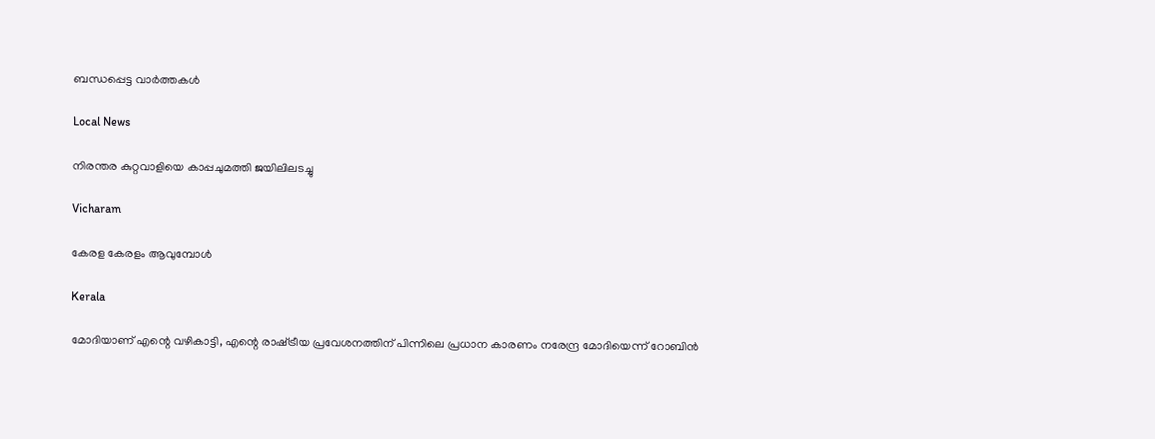ബന്ധപ്പെട്ട വാര്‍ത്തകള്‍

Local News

നിരന്തര കുറ്റവാളിയെ കാപ്പചുമത്തി ജയിലിലടച്ചു

Vicharam

കേരള കേരളം ആവുമ്പോൾ

Kerala

മോദിയാണ് എന്റെ വഴികാട്ടി, എന്റെ രാഷ്‌ട്രീയ പ്രവേശനത്തിന് പിന്നിലെ പ്രധാന കാരണം നരേന്ദ്ര മോദിയെന്ന് റോബിൻ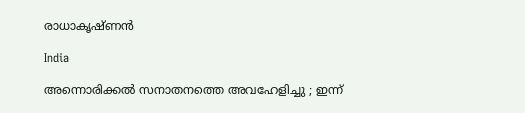രാധാകൃഷ്ണന്‍

India

അന്നൊരിക്കൽ സനാതനത്തെ അവഹേളിച്ചു ; ഇന്ന്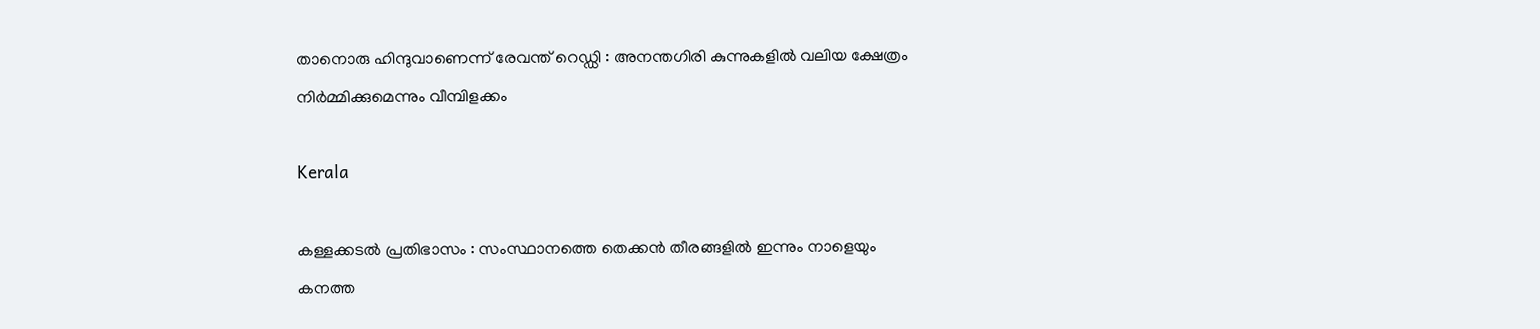താനൊരു ഹിന്ദുവാണെന്ന് രേവന്ത് റെഡ്ഡി : അനന്തഗിരി കുന്നുകളിൽ വലിയ ക്ഷേത്രം നിർമ്മിക്കുമെന്നും വീമ്പിളക്കം

Kerala

കള്ളക്കടൽ പ്രതിഭാസം : സംസ്ഥാനത്തെ തെക്കൻ തീരങ്ങളിൽ ഇന്നും നാളെയും കനത്ത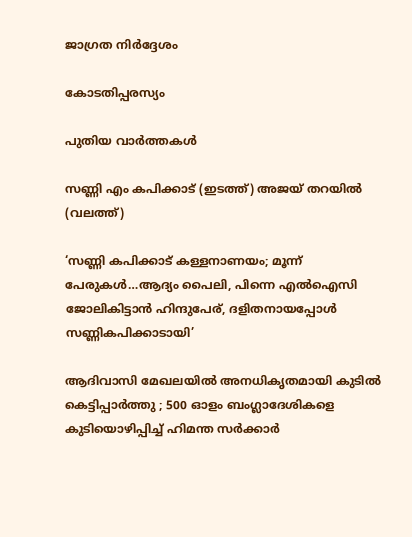ജാഗ്രത നിർദ്ദേശം

കോടതിപ്പരസ്യം

പുതിയ വാര്‍ത്തകള്‍

സണ്ണി എം കപിക്കാട് (ഇടത്ത്) അജയ് തറയില്‍ (വലത്ത്)

‘സണ്ണി കപിക്കാട് കള്ളനാണയം; മൂന്ന് പേരുകള്‍…ആദ്യം പൈലി, പിന്നെ എല്‍ഐസി ജോലികിട്ടാന്‍ ഹിന്ദുപേര്, ദളിതനായപ്പോള്‍ സണ്ണികപിക്കാടായി’

ആദിവാസി മേഖലയിൽ അനധികൃതമായി കുടിൽ കെട്ടിപ്പാർത്തു ; 500 ഓളം ബംഗ്ലാദേശികളെ കുടിയൊഴിപ്പിച്ച് ഹിമന്ത സർക്കാർ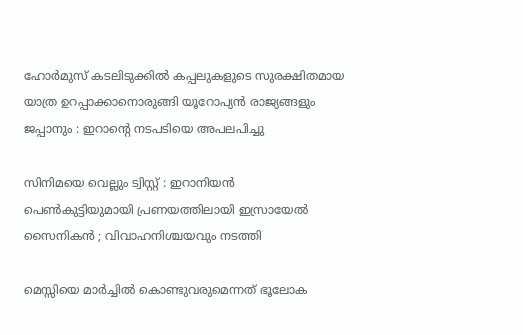ഹോർമുസ് കടലിടുക്കിൽ കപ്പലുകളുടെ സുരക്ഷിതമായ യാത്ര ഉറപ്പാക്കാനൊരുങ്ങി യൂറോപ്യൻ രാജ്യങ്ങളും ജപ്പാനും : ഇറാന്റെ നടപടിയെ അപലപിച്ചു

സിനിമയെ വെല്ലും ട്വിസ്റ്റ് : ഇറാനിയൻ പെൺകുട്ടിയുമായി പ്രണയത്തിലായി ഇസ്രായേൽ സൈനികൻ ; വിവാഹനിശ്ചയവും നടത്തി

മെസ്സിയെ മാര്‍ച്ചില്‍ കൊണ്ടുവരുമെന്നത് ഭൂലോക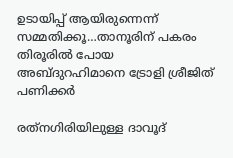ഉടായിപ്പ് ആയിരുന്നെന്ന് സമ്മതിക്കൂ…താനൂരിന് പകരം തിരൂരില്‍ പോയ അബ്ദുറഹിമാനെ ട്രോളി ശ്രീജിത് പണിക്കര്‍

രത്‌നഗിരിയിലുള്ള ദാവൂദ്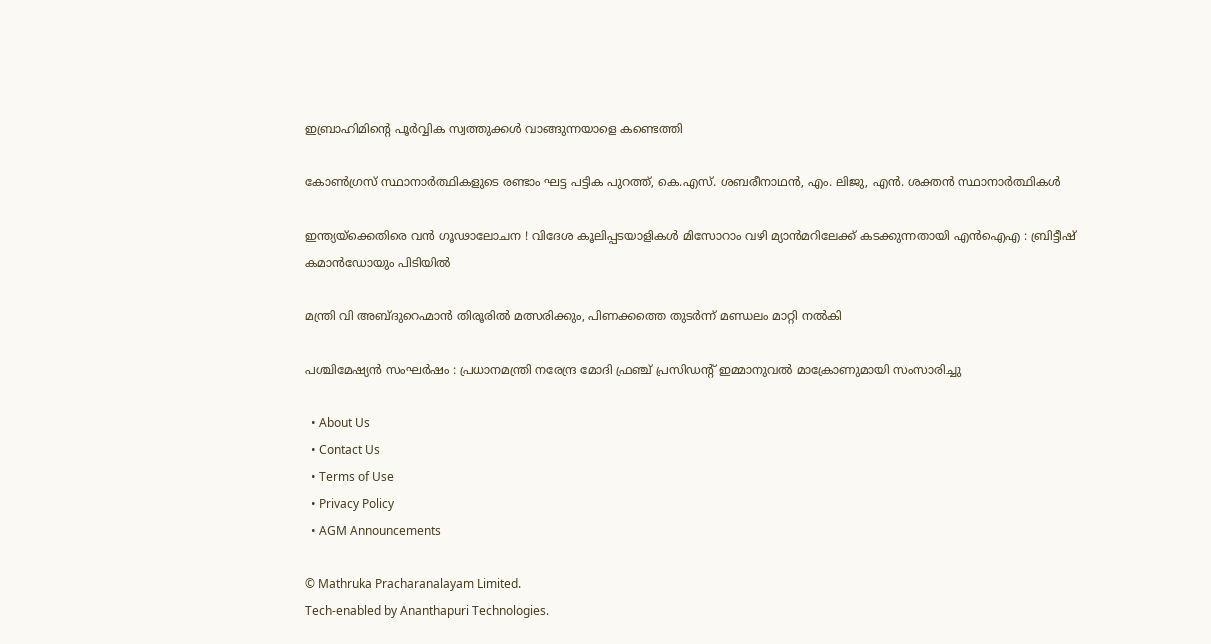ഇബ്രാഹിമിന്റെ പൂർവ്വിക സ്വത്തുക്കൾ വാങ്ങുന്നയാളെ കണ്ടെത്തി

കോണ്‍ഗ്രസ് സ്ഥാനാര്‍ത്ഥികളുടെ രണ്ടാം ഘട്ട പട്ടിക പുറത്ത്, കെ.എസ്. ശബരീനാഥന്‍, എം. ലിജു, എന്‍. ശക്തന്‍ സ്ഥാനാര്‍ത്ഥികള്‍

ഇന്ത്യയ്‌ക്കെതിരെ വൻ ഗൂഢാലോചന ! വിദേശ കൂലിപ്പടയാളികൾ മിസോറാം വഴി മ്യാൻമറിലേക്ക് കടക്കുന്നതായി എൻഐഎ : ബ്രിട്ടീഷ് കമാൻഡോയും പിടിയിൽ

മന്ത്രി വി അബ്ദുറെഹ്മാന്‍ തിരൂരില്‍ മത്സരിക്കും, പിണക്കത്തെ തുടര്‍ന്ന് മണ്ഡലം മാറ്റി നല്‍കി

പശ്ചിമേഷ്യൻ സംഘർഷം : പ്രധാനമന്ത്രി നരേന്ദ്ര മോദി ഫ്രഞ്ച് പ്രസിഡന്റ് ഇമ്മാനുവൽ മാക്രോണുമായി സംസാരിച്ചു

  • About Us
  • Contact Us
  • Terms of Use
  • Privacy Policy
  • AGM Announcements

© Mathruka Pracharanalayam Limited.
Tech-enabled by Ananthapuri Technologies.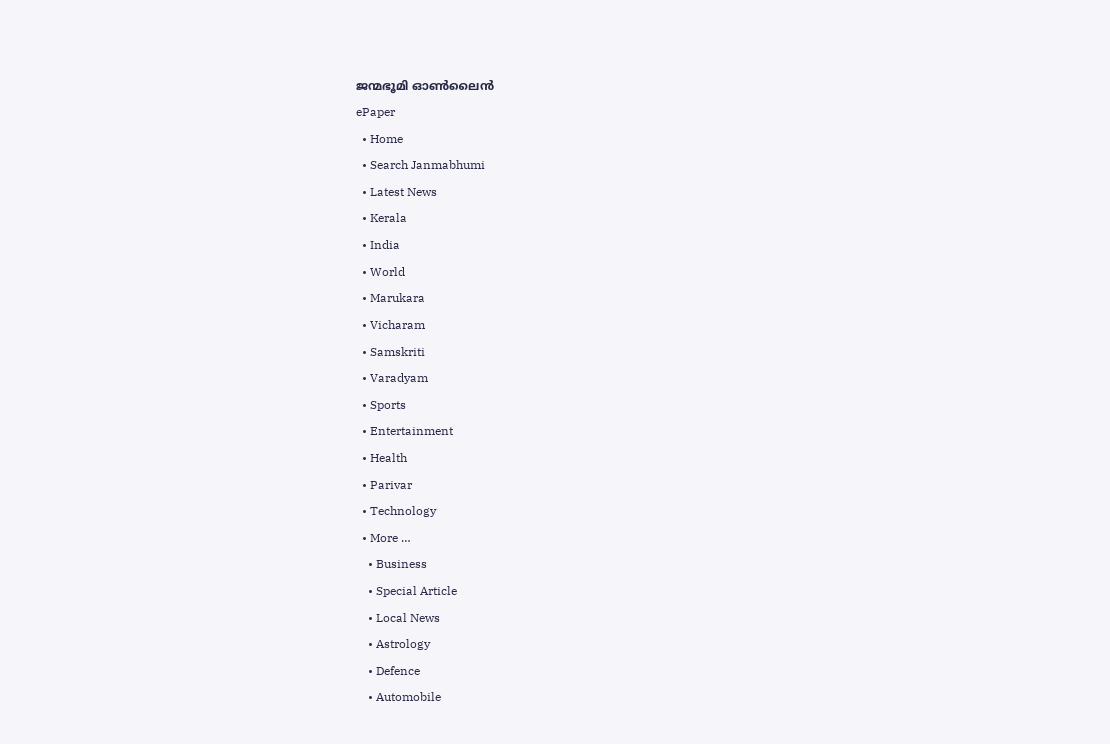ജന്മഭൂമി ഓണ്‍ലൈന്‍
ePaper
  • Home
  • Search Janmabhumi
  • Latest News
  • Kerala
  • India
  • World
  • Marukara
  • Vicharam
  • Samskriti
  • Varadyam
  • Sports
  • Entertainment
  • Health
  • Parivar
  • Technology
  • More …
    • Business
    • Special Article
    • Local News
    • Astrology
    • Defence
    • Automobile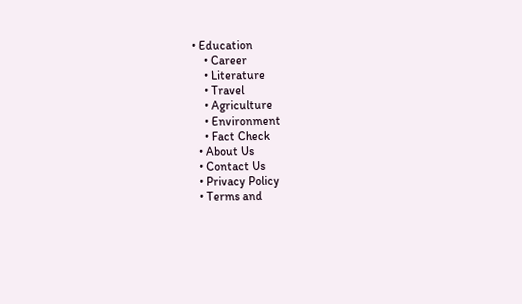• Education
    • Career
    • Literature
    • Travel
    • Agriculture
    • Environment
    • Fact Check
  • About Us
  • Contact Us
  • Privacy Policy
  • Terms and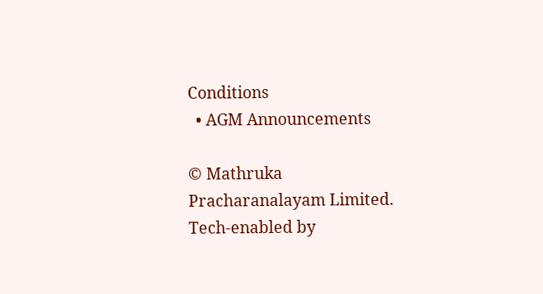Conditions
  • AGM Announcements

© Mathruka Pracharanalayam Limited.
Tech-enabled by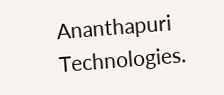Ananthapuri Technologies.